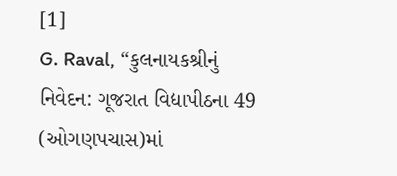[1]
G. Raval, “કુલનાયકશ્રીનું નિવેદન: ગૂજરાત વિદ્યાપીઠના 49 (ઓગણપચાસ)માં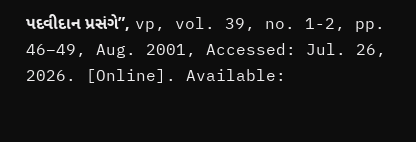પદવીદાન પ્રસંગે”, vp, vol. 39, no. 1-2, pp. 46–49, Aug. 2001, Accessed: Jul. 26, 2026. [Online]. Available: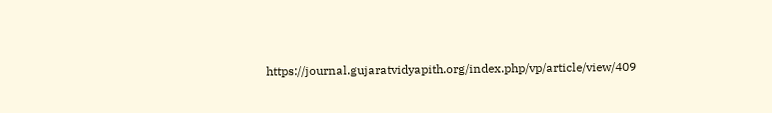https://journal.gujaratvidyapith.org/index.php/vp/article/view/409